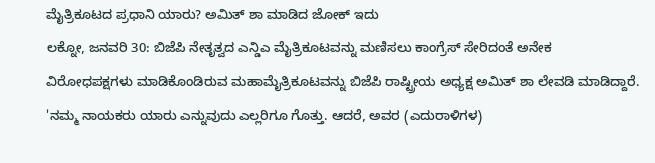ಮೈತ್ರಿಕೂಟದ ಪ್ರಧಾನಿ ಯಾರು? ಅಮಿತ್ ಶಾ ಮಾಡಿದ ಜೋಕ್ ಇದು
ಲಕ್ನೋ, ಜನವರಿ 30: ಬಿಜೆಪಿ ನೇತೃತ್ವದ ಎನ್ಡಿಎ ಮೈತ್ರಿಕೂಟವನ್ನು ಮಣಿಸಲು ಕಾಂಗ್ರೆಸ್ ಸೇರಿದಂತೆ ಅನೇಕ ವಿರೋಧಪಕ್ಷಗಳು ಮಾಡಿಕೊಂಡಿರುವ ಮಹಾಮೈತ್ರಿಕೂಟವನ್ನು ಬಿಜೆಪಿ ರಾಷ್ಟ್ರೀಯ ಅಧ್ಯಕ್ಷ ಅಮಿತ್ ಶಾ ಲೇವಡಿ ಮಾಡಿದ್ದಾರೆ.
'ನಮ್ಮ ನಾಯಕರು ಯಾರು ಎನ್ನುವುದು ಎಲ್ಲರಿಗೂ ಗೊತ್ತು. ಆದರೆ, ಅವರ (ಎದುರಾಳಿಗಳ)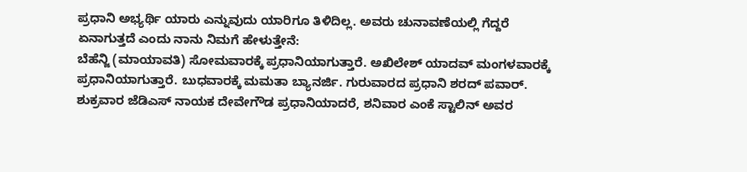ಪ್ರಧಾನಿ ಅಭ್ಯರ್ಥಿ ಯಾರು ಎನ್ನುವುದು ಯಾರಿಗೂ ತಿಳಿದಿಲ್ಲ. ಅವರು ಚುನಾವಣೆಯಲ್ಲಿ ಗೆದ್ದರೆ ಏನಾಗುತ್ತದೆ ಎಂದು ನಾನು ನಿಮಗೆ ಹೇಳುತ್ತೇನೆ:
ಬೆಹೆನ್ಜಿ (ಮಾಯಾವತಿ) ಸೋಮವಾರಕ್ಕೆ ಪ್ರಧಾನಿಯಾಗುತ್ತಾರೆ. ಅಖಿಲೇಶ್ ಯಾದವ್ ಮಂಗಳವಾರಕ್ಕೆ ಪ್ರಧಾನಿಯಾಗುತ್ತಾರೆ. ಬುಧವಾರಕ್ಕೆ ಮಮತಾ ಬ್ಯಾನರ್ಜಿ. ಗುರುವಾರದ ಪ್ರಧಾನಿ ಶರದ್ ಪವಾರ್. ಶುಕ್ರವಾರ ಜೆಡಿಎಸ್ ನಾಯಕ ದೇವೇಗೌಡ ಪ್ರಧಾನಿಯಾದರೆ, ಶನಿವಾರ ಎಂಕೆ ಸ್ಟಾಲಿನ್ ಅವರ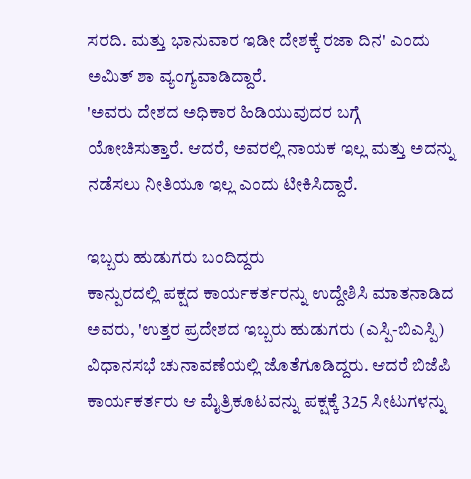ಸರದಿ. ಮತ್ತು ಭಾನುವಾರ ಇಡೀ ದೇಶಕ್ಕೆ ರಜಾ ದಿನ' ಎಂದು ಅಮಿತ್ ಶಾ ವ್ಯಂಗ್ಯವಾಡಿದ್ದಾರೆ.
'ಅವರು ದೇಶದ ಅಧಿಕಾರ ಹಿಡಿಯುವುದರ ಬಗ್ಗೆ ಯೋಚಿಸುತ್ತಾರೆ. ಆದರೆ, ಅವರಲ್ಲಿ ನಾಯಕ ಇಲ್ಲ ಮತ್ತು ಅದನ್ನು ನಡೆಸಲು ನೀತಿಯೂ ಇಲ್ಲ ಎಂದು ಟೀಕಿಸಿದ್ದಾರೆ.

ಇಬ್ಬರು ಹುಡುಗರು ಬಂದಿದ್ದರು
ಕಾನ್ಪುರದಲ್ಲಿ ಪಕ್ಷದ ಕಾರ್ಯಕರ್ತರನ್ನು ಉದ್ದೇಶಿಸಿ ಮಾತನಾಡಿದ ಅವರು, 'ಉತ್ತರ ಪ್ರದೇಶದ ಇಬ್ಬರು ಹುಡುಗರು (ಎಸ್ಪಿ-ಬಿಎಸ್ಪಿ) ವಿಧಾನಸಭೆ ಚುನಾವಣೆಯಲ್ಲಿ ಜೊತೆಗೂಡಿದ್ದರು. ಆದರೆ ಬಿಜೆಪಿ ಕಾರ್ಯಕರ್ತರು ಆ ಮೈತ್ರಿಕೂಟವನ್ನು ಪಕ್ಷಕ್ಕೆ 325 ಸೀಟುಗಳನ್ನು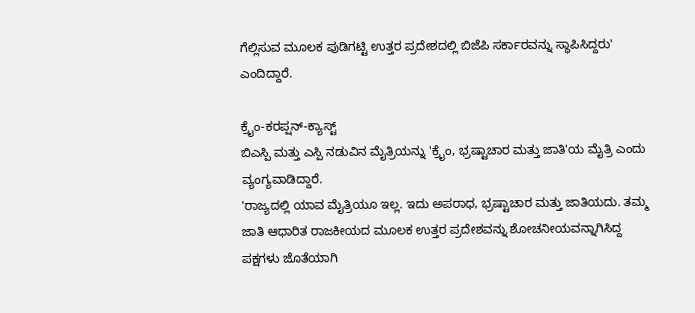ಗೆಲ್ಲಿಸುವ ಮೂಲಕ ಪುಡಿಗಟ್ಟಿ ಉತ್ತರ ಪ್ರದೇಶದಲ್ಲಿ ಬಿಜೆಪಿ ಸರ್ಕಾರವನ್ನು ಸ್ಥಾಪಿಸಿದ್ದರು' ಎಂದಿದ್ದಾರೆ.

ಕ್ರೈಂ-ಕರಪ್ಷನ್-ಕ್ಯಾಸ್ಟ್
ಬಿಎಸ್ಪಿ ಮತ್ತು ಎಸ್ಪಿ ನಡುವಿನ ಮೈತ್ರಿಯನ್ನು 'ಕ್ರೈಂ, ಭ್ರಷ್ಟಾಚಾರ ಮತ್ತು ಜಾತಿ'ಯ ಮೈತ್ರಿ ಎಂದು ವ್ಯಂಗ್ಯವಾಡಿದ್ದಾರೆ.
'ರಾಜ್ಯದಲ್ಲಿ ಯಾವ ಮೈತ್ರಿಯೂ ಇಲ್ಲ. ಇದು ಅಪರಾಧ, ಭ್ರಷ್ಟಾಚಾರ ಮತ್ತು ಜಾತಿಯದು. ತಮ್ಮ ಜಾತಿ ಆಧಾರಿತ ರಾಜಕೀಯದ ಮೂಲಕ ಉತ್ತರ ಪ್ರದೇಶವನ್ನು ಶೋಚನೀಯವನ್ನಾಗಿಸಿದ್ದ ಪಕ್ಷಗಳು ಜೊತೆಯಾಗಿ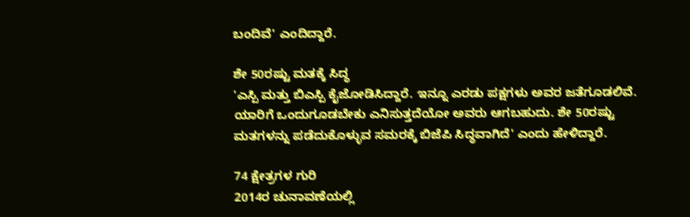ಬಂದಿವೆ' ಎಂದಿದ್ದಾರೆ.

ಶೇ 50ರಷ್ಟು ಮತಕ್ಕೆ ಸಿದ್ಧ
'ಎಸ್ಪಿ ಮತ್ತು ಬಿಎಸ್ಪಿ ಕೈಜೋಡಿಸಿದ್ದಾರೆ. ಇನ್ನೂ ಎರಡು ಪಕ್ಷಗಳು ಅವರ ಜತೆಗೂಡಲಿವೆ. ಯಾರಿಗೆ ಒಂದುಗೂಡಬೇಕು ಎನಿಸುತ್ತದೆಯೋ ಅವರು ಆಗಬಹುದು. ಶೇ 50ರಷ್ಟು ಮತಗಳನ್ನು ಪಡೆದುಕೊಳ್ಳುವ ಸಮರಕ್ಕೆ ಬಿಜೆಪಿ ಸಿದ್ಧವಾಗಿದೆ' ಎಂದು ಹೇಳಿದ್ದಾರೆ.

74 ಕ್ಷೇತ್ರಗಳ ಗುರಿ
2014ರ ಚುನಾವಣೆಯಲ್ಲಿ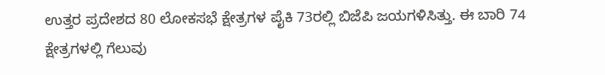ಉತ್ತರ ಪ್ರದೇಶದ 80 ಲೋಕಸಭೆ ಕ್ಷೇತ್ರಗಳ ಪೈಕಿ 73ರಲ್ಲಿ ಬಿಜೆಪಿ ಜಯಗಳಿಸಿತ್ತು. ಈ ಬಾರಿ 74 ಕ್ಷೇತ್ರಗಳಲ್ಲಿ ಗೆಲುವು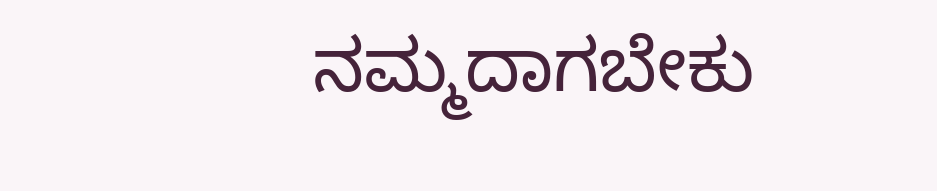ನಮ್ಮದಾಗಬೇಕು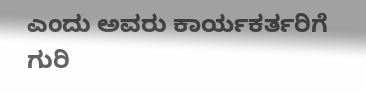ಎಂದು ಅವರು ಕಾರ್ಯಕರ್ತರಿಗೆ ಗುರಿ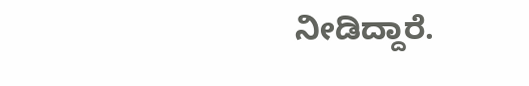ನೀಡಿದ್ದಾರೆ.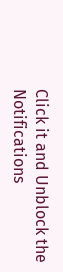Click it and Unblock the Notifications